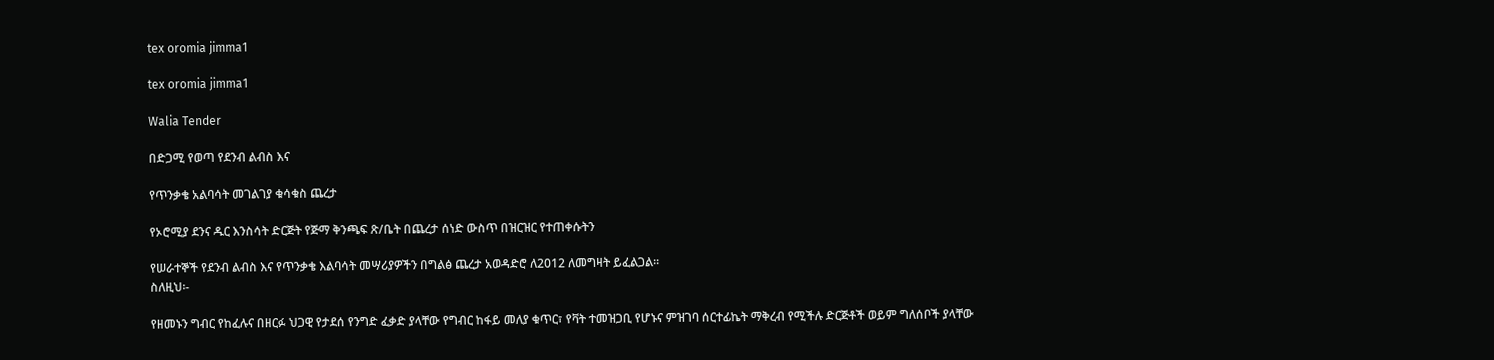tex oromia jimma1

tex oromia jimma1

Walia Tender

በድጋሚ የወጣ የደንብ ልብስ እና

የጥንቃቄ አልባሳት መገልገያ ቁሳቁስ ጨረታ

የኦሮሚያ ደንና ዱር እንስሳት ድርጅት የጅማ ቅንጫፍ ጽ/ቤት በጨረታ ሰነድ ውስጥ በዝርዝር የተጠቀሱትን

የሠራተኞች የደንብ ልብስ እና የጥንቃቄ እልባሳት መሣሪያዎችን በግልፅ ጨረታ አወዳድሮ ለ2012 ለመግዛት ይፈልጋል፡፡
ስለዚህ፡-

የዘመኑን ግብር የከፈሉና በዘርፉ ህጋዊ የታደሰ የንግድ ፈቃድ ያላቸው የግብር ከፋይ መለያ ቁጥር፣ የቫት ተመዝጋቢ የሆኑና ምዝገባ ሰርተፊኬት ማቅረብ የሚችሉ ድርጅቶች ወይም ግለሰቦች ያላቸው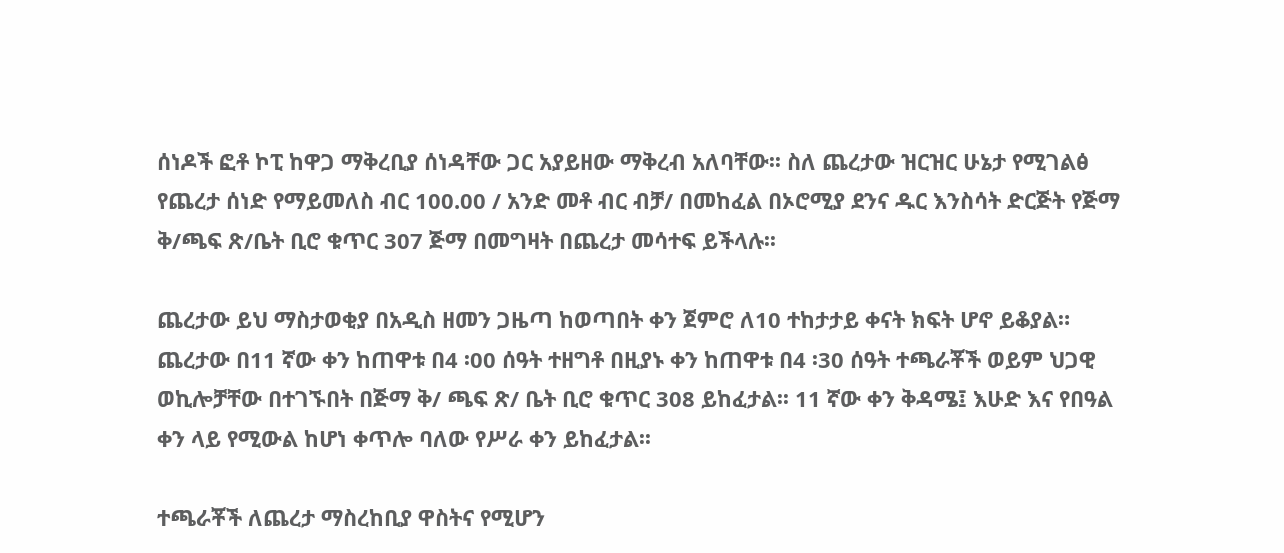ሰነዶች ፎቶ ኮፒ ከዋጋ ማቅረቢያ ሰነዳቸው ጋር አያይዘው ማቅረብ አለባቸው፡፡ ስለ ጨረታው ዝርዝር ሁኔታ የሚገልፅ የጨረታ ሰነድ የማይመለስ ብር 100.00 / አንድ መቶ ብር ብቻ/ በመከፈል በኦሮሚያ ደንና ዱር እንስሳት ድርጅት የጅማ ቅ/ጫፍ ጽ/ቤት ቢሮ ቁጥር 307 ጅማ በመግዛት በጨረታ መሳተፍ ይችላሉ፡፡

ጨረታው ይህ ማስታወቂያ በአዲስ ዘመን ጋዜጣ ከወጣበት ቀን ጀምሮ ለ10 ተከታታይ ቀናት ክፍት ሆኖ ይቆያል። ጨረታው በ11 ኛው ቀን ከጠዋቱ በ4 ፡00 ሰዓት ተዘግቶ በዚያኑ ቀን ከጠዋቱ በ4 ፡30 ሰዓት ተጫራቾች ወይም ህጋዊ ወኪሎቻቸው በተገኙበት በጅማ ቅ/ ጫፍ ጽ/ ቤት ቢሮ ቁጥር 308 ይከፈታል፡፡ 11 ኛው ቀን ቅዳሜ፤ እሁድ እና የበዓል ቀን ላይ የሚውል ከሆነ ቀጥሎ ባለው የሥራ ቀን ይከፈታል፡፡

ተጫራቾች ለጨረታ ማስረከቢያ ዋስትና የሚሆን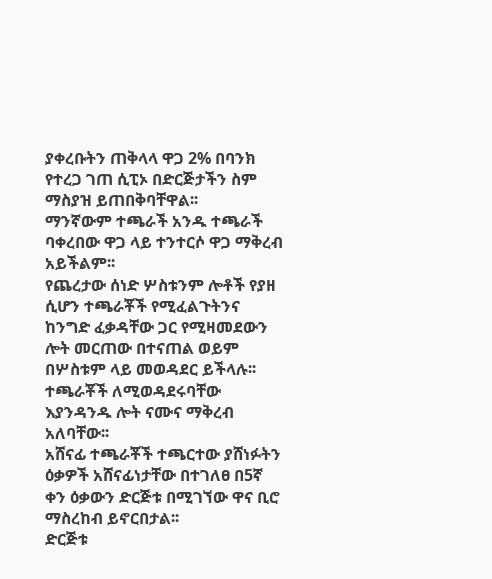ያቀረቡትን ጠቅላላ ዋጋ 2% በባንክ የተረጋ ገጠ ሲፒኦ በድርጅታችን ስም ማስያዝ ይጠበቅባቸዋል፡፡
ማንኛውም ተጫራች አንዱ ተጫራች ባቀረበው ዋጋ ላይ ተንተርሶ ዋጋ ማቅረብ አይችልም፡፡
የጨረታው ሰነድ ሦስቱንም ሎቶች የያዘ ሲሆን ተጫራቾች የሚፈልጉትንና ከንግድ ፈቃዳቸው ጋር የሚዛመደውን ሎት መርጠው በተናጠል ወይም በሦስቱም ላይ መወዳደር ይችላሉ፡፡
ተጫራቾች ለሚወዳደሩባቸው እያንዳንዱ ሎት ናሙና ማቅረብ አለባቸው፡፡
አሸናፊ ተጫራቾች ተጫርተው ያሸነፉትን ዕቃዎች አሸናፊነታቸው በተገለፀ በ5ኛ ቀን ዕቃውን ድርጅቱ በሚገኘው ዋና ቢሮ ማስረከብ ይኖርበታል፡፡
ድርጅቱ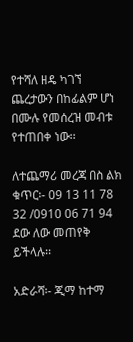የተሻለ ዘዴ ካገኘ ጨረታውን በከፊልም ሆነ በሙሉ የመሰረዝ መብቱ የተጠበቀ ነው፡፡

ለተጨማሪ መረጃ በስ ልክ ቁጥር፡- 09 13 11 78 32 /0910 06 71 94 ደው ለው መጠየቅ ይችላሉ፡፡

አድራሻ፡- ጂማ ከተማ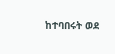ከተባበሩት ወደ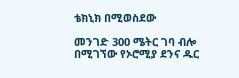ቴክኒክ በሚወስደው

መንገድ 300 ሜትር ገባ ብሎ በሚገኘው የኦሮሚያ ደንና ዱር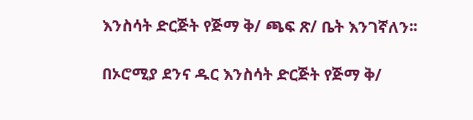እንስሳት ድርጅት የጅማ ቅ/ ጫፍ ጽ/ ቤት እንገኛለን፡፡

በኦሮሚያ ደንና ዱር እንስሳት ድርጅት የጅማ ቅ/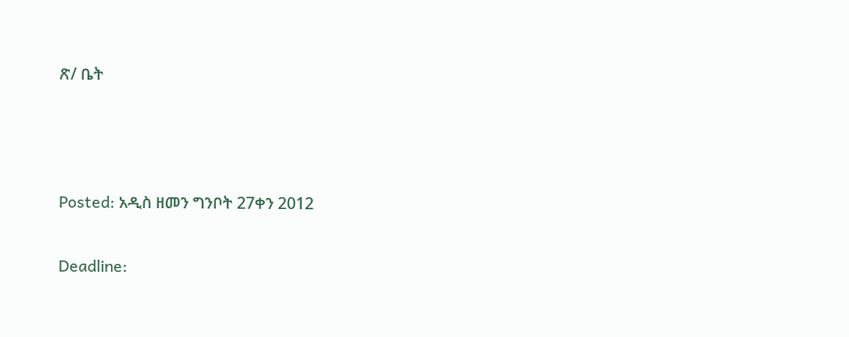ጽ/ ቤት



Posted: አዲስ ዘመን ግንቦት 27ቀን 2012

Deadline: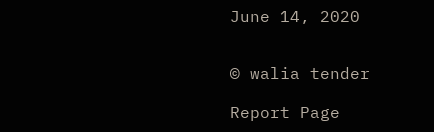June 14, 2020


© walia tender

Report Page